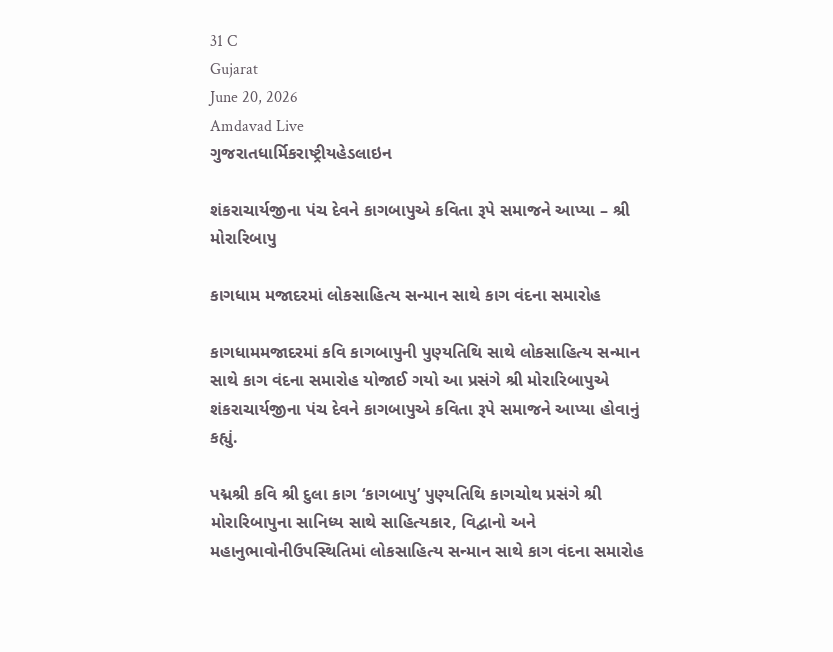31 C
Gujarat
June 20, 2026
Amdavad Live
ગુજરાતધાર્મિકરાષ્ટ્રીયહેડલાઇન

શંકરાચાર્યજીના પંચ દેવને કાગબાપુએ કવિતા રૂપે સમાજને આપ્યા – શ્રી મોરારિબાપુ

કાગધામ મજાદરમાં લોકસાહિત્ય સન્માન સાથે કાગ વંદના સમારોહ

કાગધામમજાદરમાં કવિ કાગબાપુની પુણ્યતિથિ સાથે લોકસાહિત્ય સન્માન સાથે કાગ વંદના સમારોહ યોજાઈ ગયો આ પ્રસંગે શ્રી મોરારિબાપુએ શંકરાચાર્યજીના પંચ દેવને કાગબાપુએ કવિતા રૂપે સમાજને આપ્યા હોવાનું કહ્યું.

પદ્મશ્રી કવિ શ્રી દુલા કાગ ‘કાગબાપુ’ પુણ્યતિથિ કાગચોથ પ્રસંગે શ્રી મોરારિબાપુના સાનિધ્ય સાથે સાહિત્યકાર, વિદ્વાનો અને મહાનુભાવોનીઉપસ્થિતિમાં લોકસાહિત્ય સન્માન સાથે કાગ વંદના સમારોહ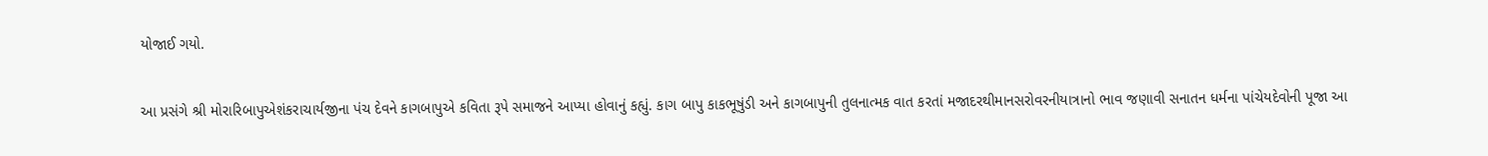યોજાઈ ગયો.

આ પ્રસંગે શ્રી મોરારિબાપુએશંકરાચાર્યજીના પંચ દેવને કાગબાપુએ કવિતા રૂપે સમાજને આપ્યા હોવાનું કહ્યું. કાગ બાપુ કાકભૂષુંડી અને કાગબાપુની તુલનાત્મક વાત કરતાં મજાદરથીમાનસરોવરનીયાત્રાનો ભાવ જણાવી સનાતન ધર્મના પાંચેયદેવોની પૂજા આ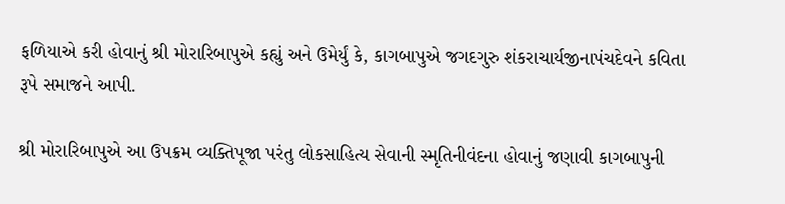ફળિયાએ કરી હોવાનું શ્રી મોરારિબાપુએ કહ્યું અને ઉમેર્યું કે, કાગબાપુએ જગદગુરુ શંકરાચાર્યજીનાપંચદેવને કવિતા રૂપે સમાજને આપી.

શ્રી મોરારિબાપુએ આ ઉપક્રમ વ્યક્તિપૂજા પરંતુ લોકસાહિત્ય સેવાની સ્મૃતિનીવંદના હોવાનું જણાવી કાગબાપુની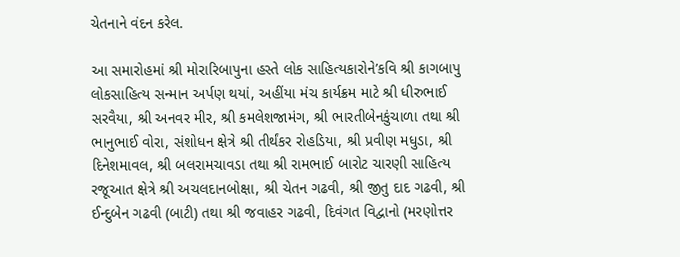ચેતનાને વંદન કરેલ.

આ સમારોહમાં શ્રી મોરારિબાપુના હસ્તે લોક સાહિત્યકારોને’કવિ શ્રી કાગબાપુ લોકસાહિત્ય સન્માન અર્પણ થયાં, અહીંયા મંચ કાર્યક્રમ માટે શ્રી ધીરુભાઈ સરવૈયા, શ્રી અનવર મીર, શ્રી કમલેશજામંગ, શ્રી ભારતીબેનકુંચાળા તથા શ્રી ભાનુભાઈ વોરા, સંશોધન ક્ષેત્રે શ્રી તીર્થંકર રોહડિયા, શ્રી પ્રવીણ મધુડા, શ્રી દિનેશમાવલ, શ્રી બલરામચાવડા તથા શ્રી રામભાઈ બારોટ ચારણી સાહિત્ય રજૂઆત ક્ષેત્રે શ્રી અચલદાનબોક્ષા, શ્રી ચેતન ગઢવી, શ્રી જીતુ દાદ ગઢવી, શ્રી ઈન્દુબેન ગઢવી (બાટી) તથા શ્રી જવાહર ગઢવી, દિવંગત વિદ્વાનો (મરણોત્તર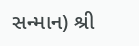સન્માન) શ્રી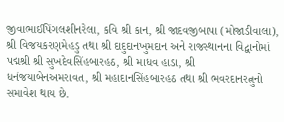જીવાભાઈપિંગલશીનરેલા, કવિ શ્રી કાન, શ્રી જાદવજીબાપા (મોજાડીવાલા), શ્રી વિજયકરણમેહડુ તથા શ્રી દાદુદાનખુમદાન અને રાજસ્થાનના વિદ્વાનોમાં પદ્મશ્રી શ્રી સુખદેવસિંહબારહઠ, શ્રી માધવ હાડા, શ્રી ધનંજયાબેનઅમરાવત, શ્રી મહાદાનસિંહબારહઠ તથા શ્રી ભવરદાનરત્નુનો સમાવેશ થાય છે.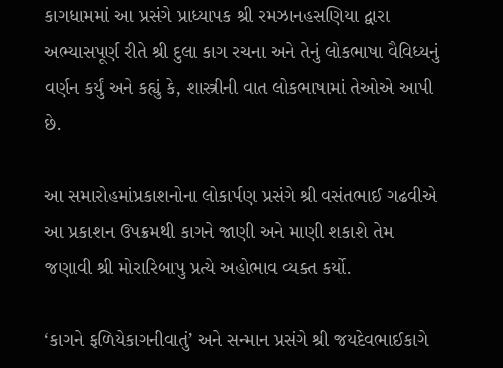કાગધામમાં આ પ્રસંગે પ્રાધ્યાપક શ્રી રમઝાનહસણિયા દ્વારા અભ્યાસપૂર્ણ રીતે શ્રી દુલા કાગ રચના અને તેનું લોકભાષા વૈવિધ્યનું વર્ણન કર્યું અને કહ્યું કે, શાસ્ત્રીની વાત લોકભાષામાં તેઓએ આપી છે.

આ સમારોહમાંપ્રકાશનોના લોકાર્પણ પ્રસંગે શ્રી વસંતભાઈ ગઢવીએ આ પ્રકાશન ઉપક્રમથી કાગને જાણી અને માણી શકાશે તેમ જણાવી શ્રી મોરારિબાપુ પ્રત્યે અહોભાવ વ્યક્ત કર્યો.

‘કાગને ફળિયેકાગનીવાતું’ અને સન્માન પ્રસંગે શ્રી જયદેવભાઈકાગે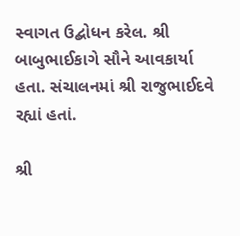સ્વાગત ઉદ્બોધન કરેલ. શ્રી બાબુભાઈકાગે સૌને આવકાર્યા હતા. સંચાલનમાં શ્રી રાજુભાઈદવે રહ્યાં હતાં.

શ્રી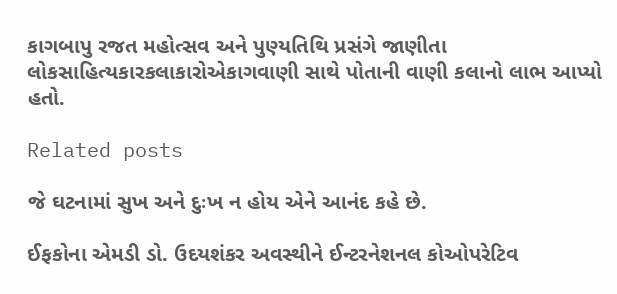કાગબાપુ રજત મહોત્સવ અને પુણ્યતિથિ પ્રસંગે જાણીતા લોકસાહિત્યકારકલાકારોએકાગવાણી સાથે પોતાની વાણી કલાનો લાભ આપ્યો હતો.

Related posts

જે ઘટનામાં સુખ અને દુઃખ ન હોય એને આનંદ કહે છે.

ઈફકોના એમડી ડો. ઉદયશંકર અવસ્થીને ઈન્ટરનેશનલ કોઓપરેટિવ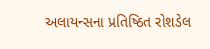અલાયન્સના પ્રતિષ્ઠિત રોશડેલ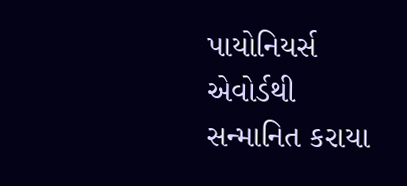પાયોનિયર્સ એવોર્ડથી સન્માનિત કરાયા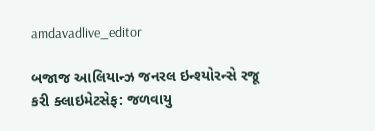amdavadlive_editor

બજાજ આલિયાન્ઝ જનરલ ઇન્શ્યોરન્સે રજૂ કરી ક્લાઇમેટસેફ: જળવાયુ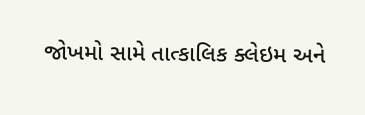જોખમો સામે તાત્કાલિક ક્લેઇમ અને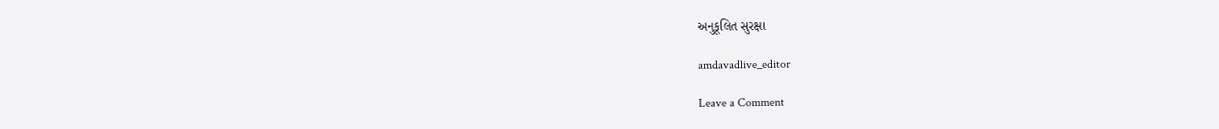અનુકૂલિત સુરક્ષા

amdavadlive_editor

Leave a Comment